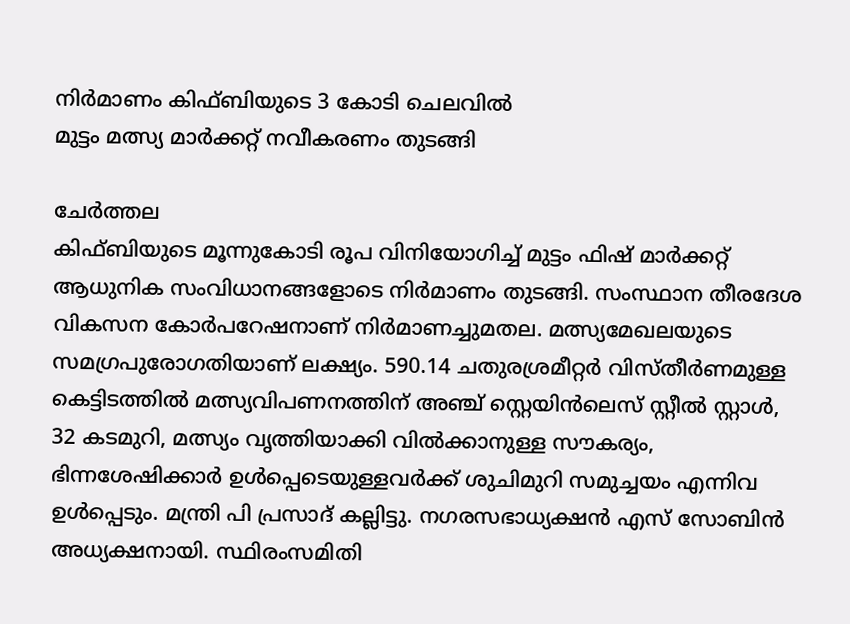നിർമാണം കിഫ്ബിയുടെ 3 കോടി ചെലവിൽ
മുട്ടം മത്സ്യ മാർക്കറ്റ് നവീകരണം തുടങ്ങി

ചേർത്തല
കിഫ്ബിയുടെ മൂന്നുകോടി രൂപ വിനിയോഗിച്ച് മുട്ടം ഫിഷ് മാർക്കറ്റ് ആധുനിക സംവിധാനങ്ങളോടെ നിർമാണം തുടങ്ങി. സംസ്ഥാന തീരദേശ വികസന കോർപറേഷനാണ് നിർമാണച്ചുമതല. മത്സ്യമേഖലയുടെ സമഗ്രപുരോഗതിയാണ് ലക്ഷ്യം. 590.14 ചതുരശ്രമീറ്റർ വിസ്തീർണമുള്ള കെട്ടിടത്തിൽ മത്സ്യവിപണനത്തിന് അഞ്ച് സ്റ്റെയിൻലെസ് സ്റ്റീൽ സ്റ്റാൾ, 32 കടമുറി, മത്സ്യം വൃത്തിയാക്കി വിൽക്കാനുള്ള സൗകര്യം, ഭിന്നശേഷിക്കാർ ഉൾപ്പെടെയുള്ളവർക്ക് ശുചിമുറി സമുച്ചയം എന്നിവ ഉൾപ്പെടും. മന്ത്രി പി പ്രസാദ് കല്ലിട്ടു. നഗരസഭാധ്യക്ഷൻ എസ് സോബിൻ അധ്യക്ഷനായി. സ്ഥിരംസമിതി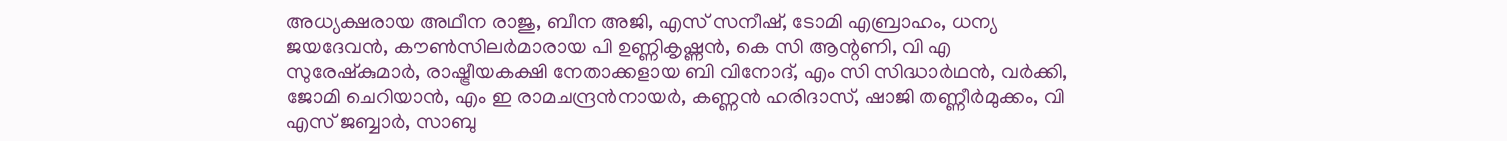അധ്യക്ഷരായ അഥീന രാജു, ബീന അജി, എസ് സനീഷ്, ടോമി എബ്രാഹം, ധന്യ ജയദേവൻ, കൗൺസിലർമാരായ പി ഉണ്ണികൃഷ്ണൻ, കെ സി ആന്റണി, വി എ സുരേഷ്കുമാർ, രാഷ്ട്രീയകക്ഷി നേതാക്കളായ ബി വിനോദ്, എം സി സിദ്ധാർഥൻ, വർക്കി, ജോമി ചെറിയാൻ, എം ഇ രാമചന്ദ്രൻനായർ, കണ്ണൻ ഹരിദാസ്, ഷാജി തണ്ണീർമുക്കം, വി എസ് ജബ്ബാർ, സാബു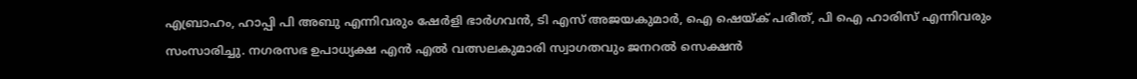എബ്രാഹം, ഹാപ്പി പി അബു എന്നിവരും ഷേർളി ഭാർഗവൻ, ടി എസ് അജയകുമാർ, ഐ ഷെയ്ക് പരീത്, പി ഐ ഹാരിസ് എന്നിവരും സംസാരിച്ചു. നഗരസഭ ഉപാധ്യക്ഷ എൻ എൽ വത്സലകുമാരി സ്വാഗതവും ജനറൽ സെക്ഷൻ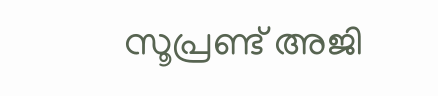സൂപ്രണ്ട് അജി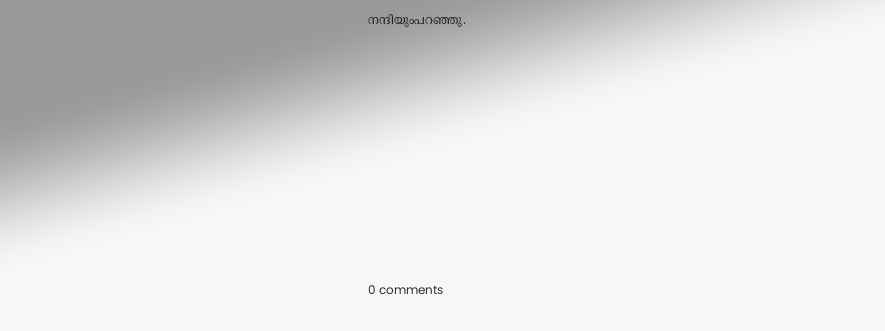നന്ദിയുംപറഞ്ഞു.










0 comments